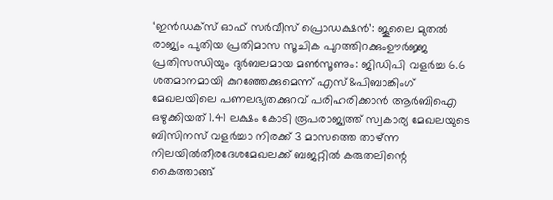‘ഇൻഡക്സ് ഓഫ് സർവീസ് പ്രൊഡക്ഷൻ’: ജൂലൈ മുതൽ രാജ്യം പുതിയ പ്രതിമാസ സൂചിക പുറത്തിറക്കുംഊർജ്ജ പ്രതിസന്ധിയും ദുർബലമായ മൺസൂണും: ജിഡിപി വളർച്ച 6.6 ശതമാനമായി കുറഞ്ഞേക്കുമെന്ന് എസ്&പിബാങ്കിംഗ് മേഖലയിലെ പണലഭ്യതക്കുറവ് പരിഹരിക്കാൻ ആർബിഐ ഒഴുക്കിയത് 1.41 ലക്ഷം കോടി രൂപരാജ്യത്ത് സ്വകാര്യ മേഖലയുടെ ബിസിനസ് വളർച്ചാ നിരക്ക് 3 മാസത്തെ താഴ്ന്ന നിലയിൽതീരദേശമേഖലക്ക് ബജറ്റിൽ കരുതലിന്റെ കൈത്താങ്ങ്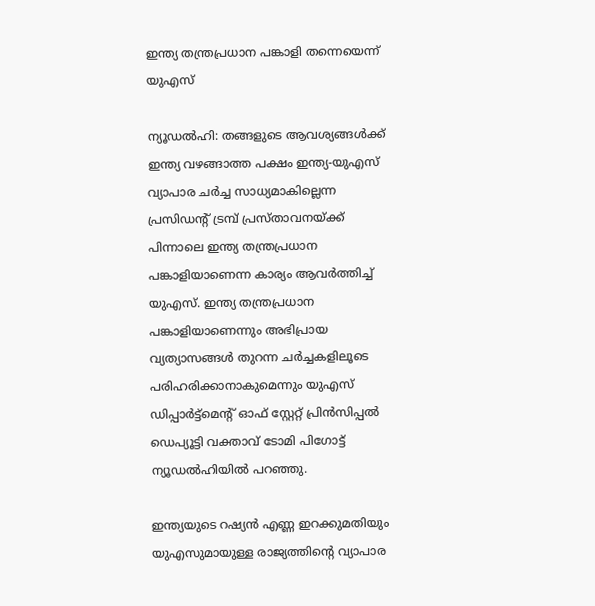ഇന്ത്യ തന്ത്രപ്രധാന പങ്കാളി തന്നെയെന്ന് യുഎസ്

ന്യൂഡല്‍ഹി: തങ്ങളുടെ ആവശ്യങ്ങള്‍ക്ക് ഇന്ത്യ വഴങ്ങാത്ത പക്ഷം ഇന്ത്യ-യുഎസ് വ്യാപാര ചര്‍ച്ച സാധ്യമാകില്ലെന്ന പ്രസിഡന്റ് ട്രമ്പ് പ്രസ്താവനയ്ക്ക് പിന്നാലെ ഇന്ത്യ തന്ത്രപ്രധാന പങ്കാളിയാണെന്ന കാര്യം ആവര്‍ത്തിച്ച് യുഎസ്. ഇന്ത്യ തന്ത്രപ്രധാന പങ്കാളിയാണെന്നും അഭിപ്രായ വ്യത്യാസങ്ങള്‍ തുറന്ന ചര്‍ച്ചകളിലൂടെ പരിഹരിക്കാനാകുമെന്നും യുഎസ് ഡിപ്പാര്‍ട്ട്‌മെന്റ് ഓഫ് സ്റ്റേറ്റ് പ്രിന്‍സിപ്പല്‍ ഡെപ്യൂട്ടി വക്താവ് ടോമി പിഗോട്ട് ന്യൂഡല്‍ഹിയില്‍ പറഞ്ഞു.

ഇന്ത്യയുടെ റഷ്യന്‍ എണ്ണ ഇറക്കുമതിയും യുഎസുമായുള്ള രാജ്യത്തിന്റെ വ്യാപാര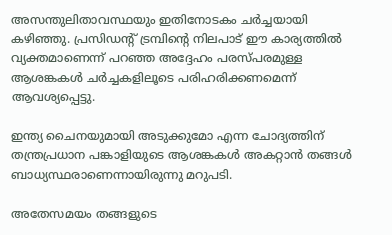അസന്തുലിതാവസ്ഥയും ഇതിനോടകം ചര്‍ച്ചയായി കഴിഞ്ഞു. പ്രസിഡന്റ് ട്രമ്പിന്റെ നിലപാട് ഈ കാര്യത്തില്‍ വ്യക്തമാണെന്ന് പറഞ്ഞ അദ്ദേഹം പരസ്പരമുള്ള ആശങ്കകള്‍ ചര്‍ച്ചകളിലൂടെ പരിഹരിക്കണമെന്ന് ആവശ്യപ്പെട്ടു.

ഇന്ത്യ ചൈനയുമായി അടുക്കുമോ എന്ന ചോദ്യത്തിന് തന്ത്രപ്രധാന പങ്കാളിയുടെ ആശങ്കകള്‍ അകറ്റാന്‍ തങ്ങള്‍ ബാധ്യസ്ഥരാണെന്നായിരുന്നു മറുപടി.

അതേസമയം തങ്ങളുടെ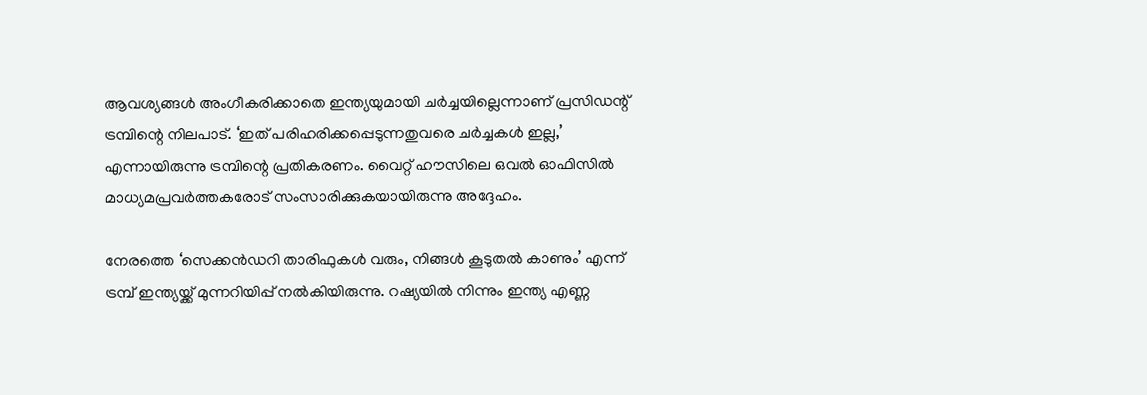ആവശ്യങ്ങള്‍ അംഗീകരിക്കാതെ ഇന്ത്യയുമായി ചര്‍ച്ചയില്ലെന്നാണ് പ്രസിഡന്റ് ട്രമ്പിന്റെ നിലപാട്. ‘ഇത് പരിഹരിക്കപ്പെടുന്നതുവരെ ചര്‍ച്ചകള്‍ ഇല്ല,’ എന്നായിരുന്നു ട്രമ്പിന്റെ പ്രതികരണം. വൈറ്റ് ഹൗസിലെ ഒവല്‍ ഓഫിസില്‍ മാധ്യമപ്രവര്‍ത്തകരോട് സംസാരിക്കുകയായിരുന്നു അദ്ദേഹം.

നേരത്തെ ‘സെക്കന്‍ഡറി താരിഫുകള്‍ വരും, നിങ്ങള്‍ കൂടുതല്‍ കാണും’ എന്ന് ട്രമ്പ് ഇന്ത്യയ്ക്ക് മുന്നറിയിപ്പ് നല്‍കിയിരുന്നു. റഷ്യയില്‍ നിന്നും ഇന്ത്യ എണ്ണ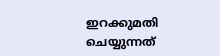ഇറക്കുമതി ചെയ്യുന്നത്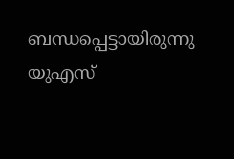ബന്ധപ്പെട്ടായിരുന്നു യുഎസ്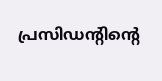പ്രസിഡന്റിന്റെ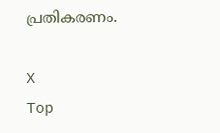പ്രതികരണം.

X
Top